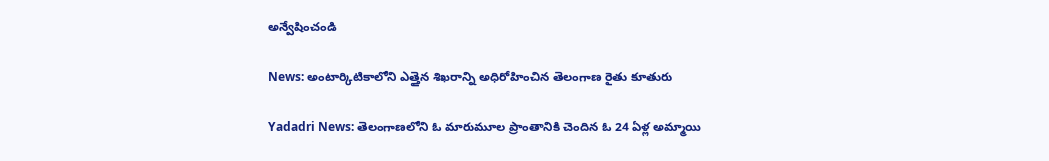అన్వేషించండి

News: అంటార్కిటికాలోని ఎత్తైన శిఖరాన్ని అధిరోహించిన తెలంగాణ రైతు కూతురు

Yadadri News: తెలంగాణలోని ఓ మారుమూల ప్రాంతానికి చెందిన ఓ 24 ఏళ్ల అమ్మాయి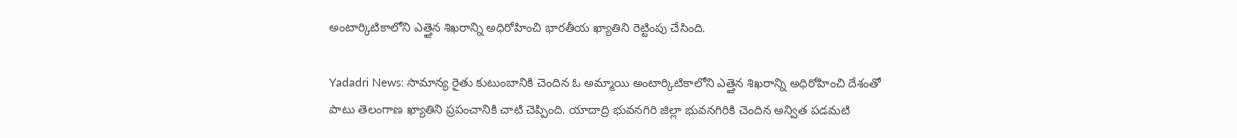అంటార్కిటికాలోని ఎత్తైన శిఖరాన్ని అధిరోహించి భారతీయ ఖ్యాతిని రెట్టింపు చేసింది.

Yadadri News: సామాన్య రైతు కుటుంబానికి చెందిన ఓ అమ్మాయి అంటార్కిటికాలోని ఎత్తైన శిఖరాన్ని అధిరోహించి దేశంతో పాటు తెలంగాణ ఖ్యాతిని ప్రపంచానికి చాటి చెప్పింది. యాదాద్రి భువనగిరి జిల్లా భువనగిరికి చెందిన అన్విత పడమటి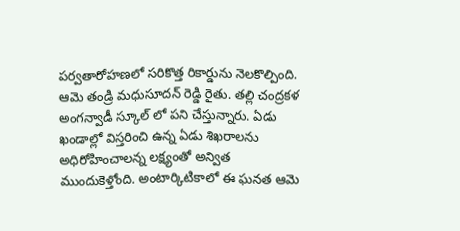పర్వతారోహణలో సరికొత్త రికార్డును నెలకొల్పింది. ఆమె తండ్రి మధుసూదన్ రెడ్డి రైతు. తల్లి చంద్రకళ అంగన్వాడీ స్కూల్ లో పని చేస్తున్నారు. ఏడు ఖండాల్లో విస్తరించి ఉన్న ఏడు శిఖరాలను అధిరోహించాలన్న లక్ష్యంతో అన్విత ముందుకెళ్తోంది. అంటార్కిటికాలో ఈ ఘనత ఆమె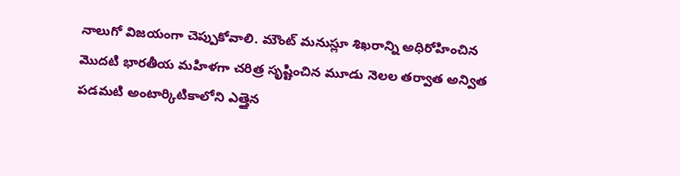నాలుగో విజయంగా చెప్పుకోవాలి. మౌంట్ మనుస్లూ శిఖరాన్ని అధిరోహించిన మొదటి భారతీయ మహిళగా చరిత్ర సృష్టించిన మూడు నెలల తర్వాత అన్విత పడమటి అంటార్కిటికాలోని ఎత్తైన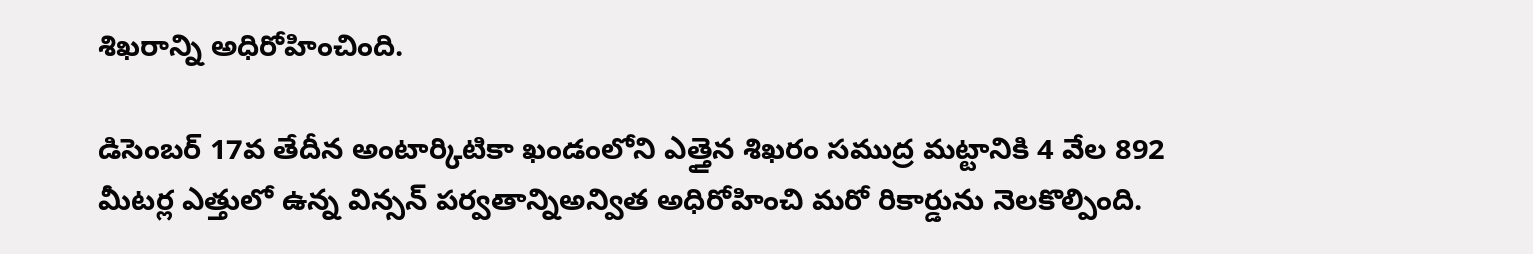శిఖరాన్ని అధిరోహించింది.

డిసెంబర్ 17వ తేదీన అంటార్కిటికా ఖండంలోని ఎత్తైన శిఖరం సముద్ర మట్టానికి 4 వేల 892 మీటర్ల ఎత్తులో ఉన్న విన్సన్ పర్వతాన్నిఅన్విత అధిరోహించి మరో రికార్డును నెలకొల్పింది.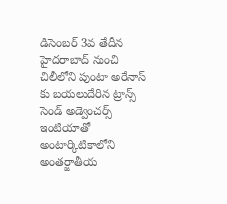డిసెంబర్ 3వ తేదీన హైదరాబాద్ నుంచి చిలీలోని పుంటా అరేనాస్ కు బయలుదేరిన ట్రాన్స్ సెండ్ అడ్వెంచర్స్ ఇంటియాతో అంటార్కిటికాలోని అంతర్జాతీయ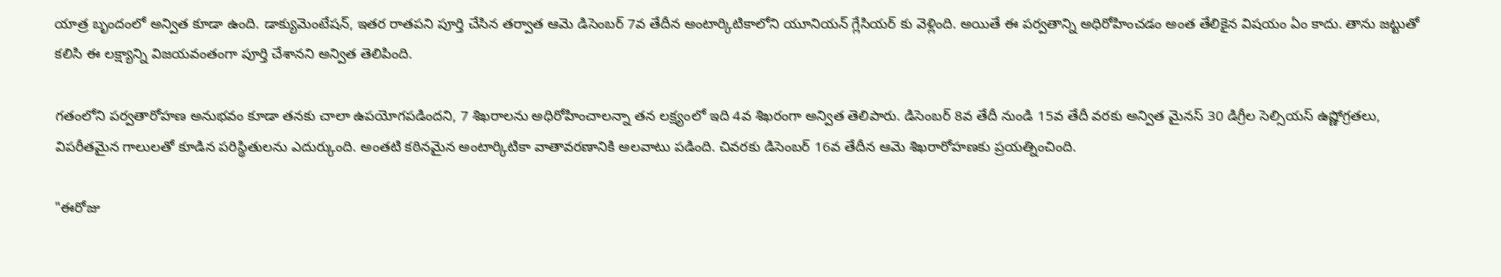యాత్ర బృందంలో అన్విత కూడా ఉంది. డాక్యుమెంటేషన్, ఇతర రాతపని పూర్తి చేసిన తర్వాత ఆమె డిసెంబర్ 7వ తేదీన అంటార్కిటికాలోని యూనియన్ గ్లేసియర్ కు వెళ్లింది. అయితే ఈ పర్వతాన్ని అధిరోహించడం అంత తేలికైన విషయం ఏం కాదు. తాను జట్టుతో కలిసి ఈ లక్ష్యాన్ని విజయవంతంగా పూర్తి చేశానని అన్విత తెలిపింది.

గతంలోని పర్వతారోహణ అనుభవం కూడా తనకు చాలా ఉపయోగపడిందని, 7 శిఖరాలను అధిరోహించాలన్నా తన లక్ష్యంలో ఇది 4వ శిఖరంగా అన్విత తెలిపారు. డిసెంబర్ 8వ తేదీ నుండి 15వ తేదీ వరకు అన్విత మైనస్ 30 డిగ్రీల సెల్సియస్ ఉష్ణోగ్రతలు, విపరీతమైన గాలులతో కూడిన పరిస్థితులను ఎదుర్కుంది. అంతటి కఠినమైన అంటార్కిటికా వాతావరణానికి అలవాటు పడింది. చివరకు డిసెంబర్ 16వ తేదీన ఆమె శిఖరారోహణకు ప్రయత్నించింది.

"ఈరోజు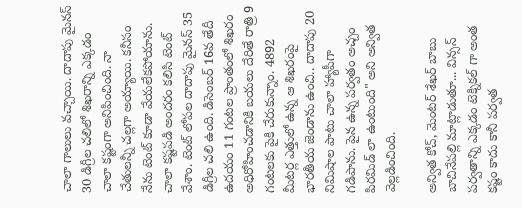చాలా గాలులు వచ్చాయి. దాదాపు మైనస్ 30 డిగ్రీల చలిలో శిఖరాన్ని ఎక్కడం చాలా కష్టంగా అనిపించింది. నా చేతులన్నీ చల్లగా అయ్యాయి. కనీసం నేను టెంట్ కూడా వేయలేకపోయాను. చాలా కష్టపడి అందరం కలిసి టెంట్ వేశాం. టెంట్ లోపల దాదాపు మైనస్ 35 డిగ్రీల చలి ఉంది. డిసెంబర్ 16వ తేదీ ఉదయం 11 గంటల ప్రాంతంలో శిఖరం అధిరోహించడానికి బయలు దేరితే రాత్రి 9 గంటలకు పైకి చేరుకున్నాం. 4892 మీటర్ల ఎత్తులో ఉన్న ఆ శిఖరంపై భారతీయ జెండాను ఉంచి.. దాదాపు 20 నిమిషాల పాటు చాలా హ్యాపీగా గడిపాను. పైన ఉన్న పర్వతం అచ్చం పిరమిడ్ లా ఉంటుంది" అని అన్విత వెల్లడించింది.

అన్విత కోచ్, మెంటర్ శేఖర్ బాబు బాచినేపల్లి మాట్లాడుతూ... విన్సన్ పర్వతాన్ని ఎక్కడం టెక్నికల్ గా అంత కష్టం కాదు కానీ పర్వత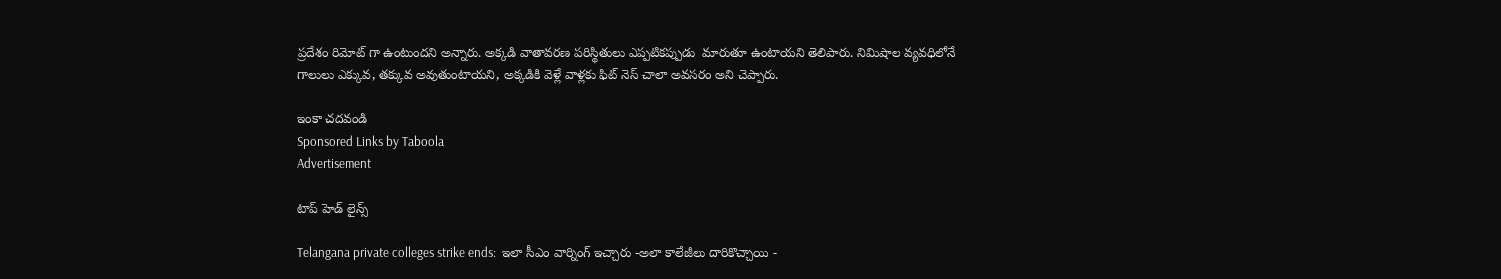ప్రదేశం రిమోట్ గా ఉంటుందని అన్నారు. అక్కడి వాతావరణ పరిస్థితులు ఎప్పటికప్పుడు  మారుతూ ఉంటాయని తెలిపారు. నిమిషాల వ్యవధిలోనే గాలులు ఎక్కువ, తక్కువ అవుతుంటాయని, అక్కడికి వెళ్లే వాళ్లకు ఫిట్ నెస్ చాలా అవసరం అని చెప్పారు.

ఇంకా చదవండి
Sponsored Links by Taboola
Advertisement

టాప్ హెడ్ లైన్స్

Telangana private colleges strike ends:  ఇలా సీఎం వార్నింగ్ ఇచ్చారు -అలా కాలేజీలు దారికొచ్చాయి -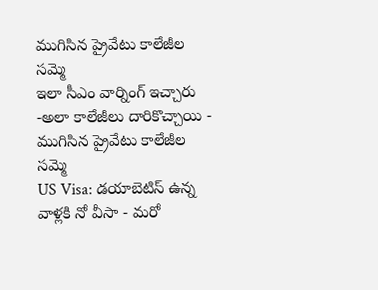ముగిసిన ప్రైవేటు కాలేజీల సమ్మె
ఇలా సీఎం వార్నింగ్ ఇచ్చారు -అలా కాలేజీలు దారికొచ్చాయి - ముగిసిన ప్రైవేటు కాలేజీల సమ్మె
US Visa: డయాబెటిస్ ఉన్న వాళ్లకి నో వీసా - మరో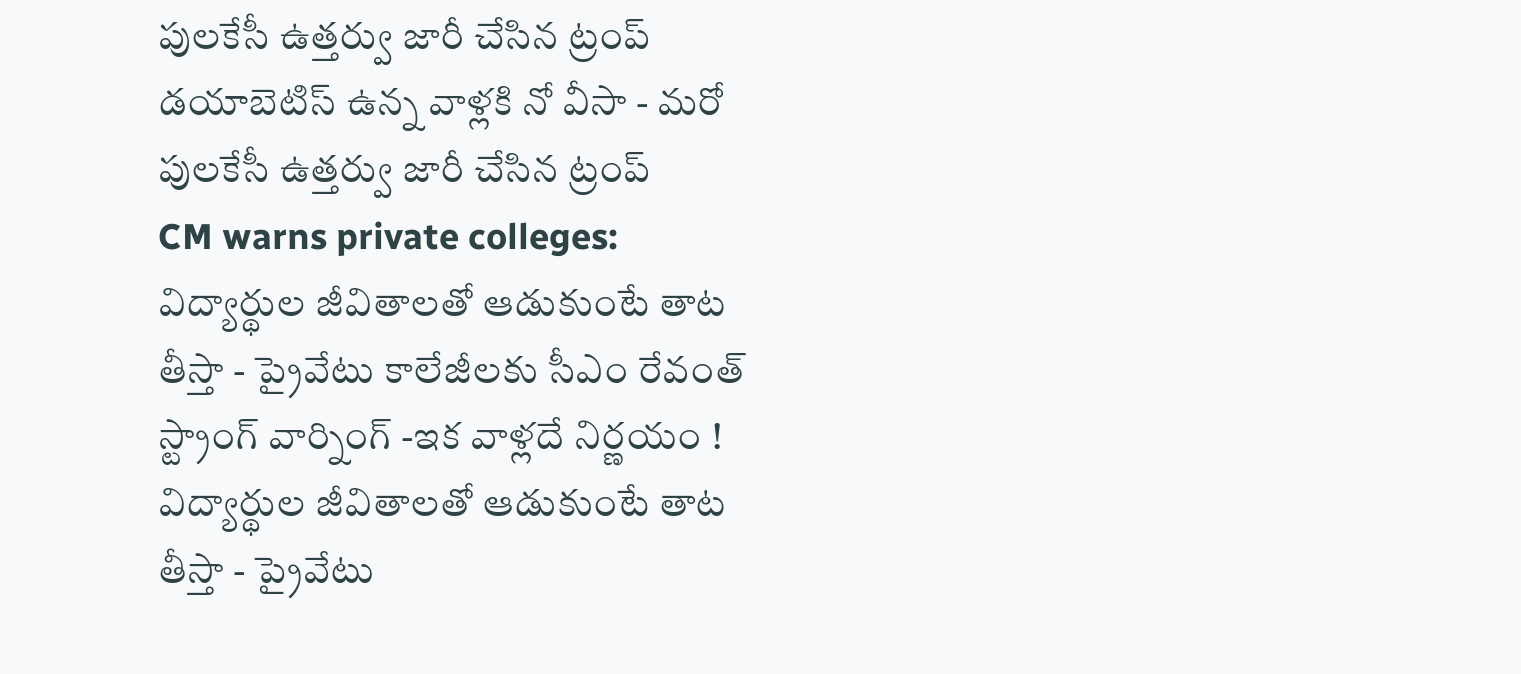పులకేసీ ఉత్తర్వు జారీ చేసిన ట్రంప్
డయాబెటిస్ ఉన్న వాళ్లకి నో వీసా - మరో పులకేసీ ఉత్తర్వు జారీ చేసిన ట్రంప్
CM warns private colleges: విద్యార్థుల జీవితాలతో ఆడుకుంటే తాట తీస్తా - ప్రైవేటు కాలేజీలకు సీఎం రేవంత్ స్ట్రాంగ్ వార్నింగ్ -ఇక వాళ్లదే నిర్ణయం !
విద్యార్థుల జీవితాలతో ఆడుకుంటే తాట తీస్తా - ప్రైవేటు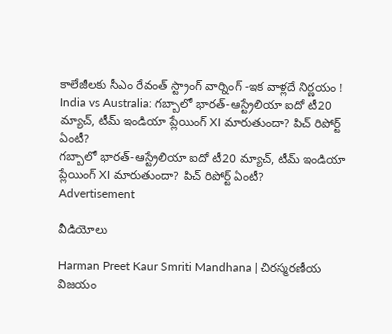కాలేజీలకు సీఎం రేవంత్ స్ట్రాంగ్ వార్నింగ్ -ఇక వాళ్లదే నిర్ణయం !
India vs Australia: గబ్బాలో భారత్-ఆస్ట్రేలియా ఐదో టీ20 మ్యాచ్, టీమ్ ఇండియా ప్లేయింగ్ XI మారుతుందా? పిచ్ రిపోర్ట్‌ ఏంటీ?
గబ్బాలో భారత్-ఆస్ట్రేలియా ఐదో టీ20 మ్యాచ్, టీమ్ ఇండియా ప్లేయింగ్ XI మారుతుందా? పిచ్ రిపోర్ట్‌ ఏంటీ?
Advertisement

వీడియోలు

Harman Preet Kaur Smriti Mandhana | చిరస్మరణీయ విజయం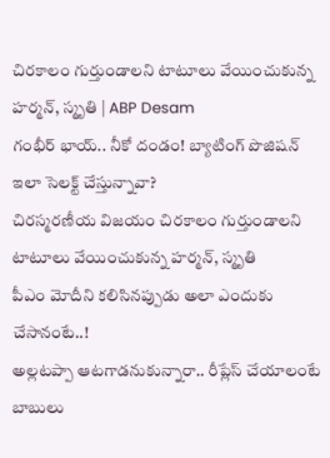చిరకాలం గుర్తుండాలని టాటూలు వేయించుకున్న హర్మన్, స్మృతి | ABP Desam
గంభీర్ భాయ్.. నీకో దండం! బ్యాటింగ్‌ పొజిషన్ ఇలా సెలక్ట్ చేస్తున్నావా?
చిరస్మరణీయ విజయం చిరకాలం గుర్తుండాలని టాటూలు వేయించుకున్న హర్మన్, స్మృతి
పీఎం మోదీని కలిసినప్పుడు అలా ఎందుకు చేసానంటే..!
అల్లటప్పా ఆటగాడనుకున్నారా.. రీప్లేస్ చేయాలంటే బాబులు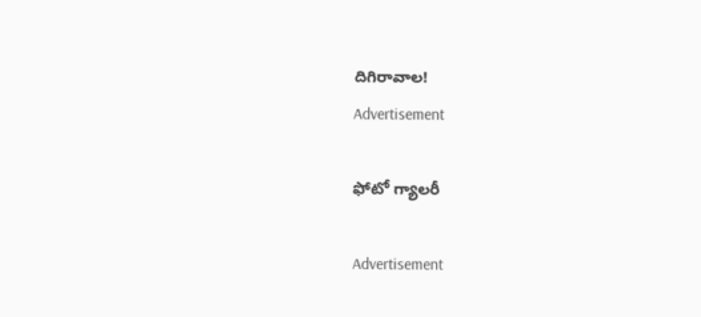దిగిరావాల!
Advertisement

ఫోటో గ్యాలరీ

Advertisement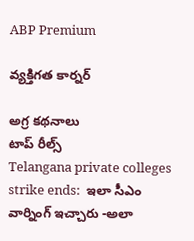ABP Premium

వ్యక్తిగత కార్నర్

అగ్ర కథనాలు
టాప్ రీల్స్
Telangana private colleges strike ends:  ఇలా సీఎం వార్నింగ్ ఇచ్చారు -అలా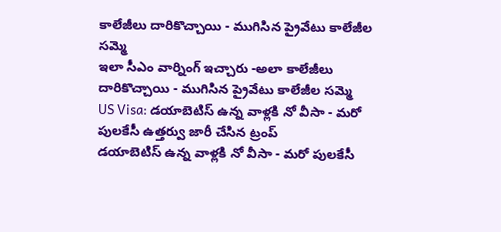కాలేజీలు దారికొచ్చాయి - ముగిసిన ప్రైవేటు కాలేజీల సమ్మె
ఇలా సీఎం వార్నింగ్ ఇచ్చారు -అలా కాలేజీలు దారికొచ్చాయి - ముగిసిన ప్రైవేటు కాలేజీల సమ్మె
US Visa: డయాబెటిస్ ఉన్న వాళ్లకి నో వీసా - మరో పులకేసీ ఉత్తర్వు జారీ చేసిన ట్రంప్
డయాబెటిస్ ఉన్న వాళ్లకి నో వీసా - మరో పులకేసీ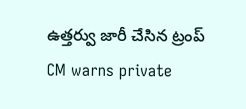ఉత్తర్వు జారీ చేసిన ట్రంప్
CM warns private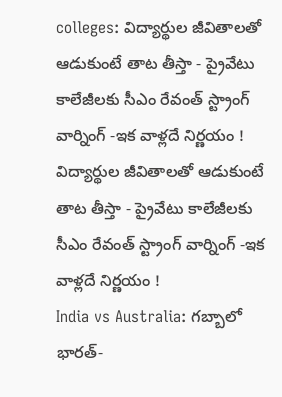colleges: విద్యార్థుల జీవితాలతో ఆడుకుంటే తాట తీస్తా - ప్రైవేటు కాలేజీలకు సీఎం రేవంత్ స్ట్రాంగ్ వార్నింగ్ -ఇక వాళ్లదే నిర్ణయం !
విద్యార్థుల జీవితాలతో ఆడుకుంటే తాట తీస్తా - ప్రైవేటు కాలేజీలకు సీఎం రేవంత్ స్ట్రాంగ్ వార్నింగ్ -ఇక వాళ్లదే నిర్ణయం !
India vs Australia: గబ్బాలో భారత్-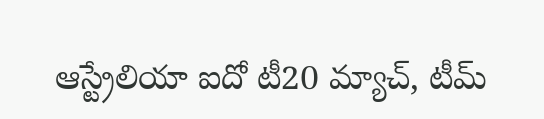ఆస్ట్రేలియా ఐదో టీ20 మ్యాచ్, టీమ్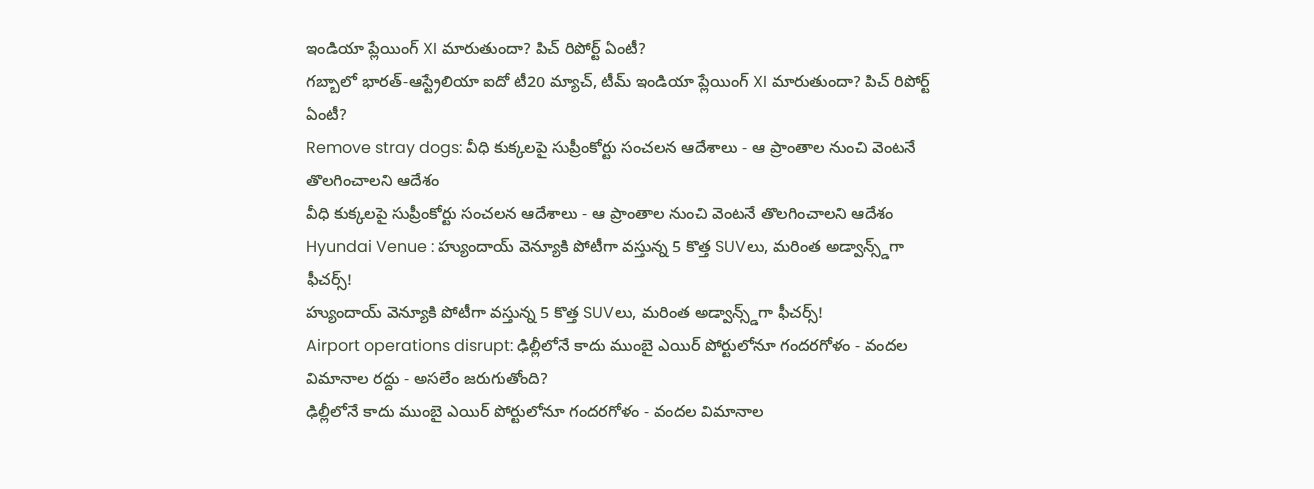ఇండియా ప్లేయింగ్ XI మారుతుందా? పిచ్ రిపోర్ట్‌ ఏంటీ?
గబ్బాలో భారత్-ఆస్ట్రేలియా ఐదో టీ20 మ్యాచ్, టీమ్ ఇండియా ప్లేయింగ్ XI మారుతుందా? పిచ్ రిపోర్ట్‌ ఏంటీ?
Remove stray dogs: వీధి కుక్కలపై సుప్రీంకోర్టు సంచలన ఆదేశాలు - ఆ ప్రాంతాల నుంచి వెంటనే తొలగించాలని ఆదేశం
వీధి కుక్కలపై సుప్రీంకోర్టు సంచలన ఆదేశాలు - ఆ ప్రాంతాల నుంచి వెంటనే తొలగించాలని ఆదేశం
Hyundai Venue : హ్యుందాయ్ వెన్యూకి పోటీగా వస్తున్న 5 కొత్త SUVలు, మరింత అడ్వాన్స్డ్‌గా ఫీచర్స్‌!
హ్యుందాయ్ వెన్యూకి పోటీగా వస్తున్న 5 కొత్త SUVలు, మరింత అడ్వాన్స్డ్‌గా ఫీచర్స్‌!
Airport operations disrupt: ఢిల్లీలోనే కాదు ముంబై ఎయిర్ పోర్టులోనూ గందరగోళం - వందల విమానాల రద్దు - అసలేం జరుగుతోంది?
ఢిల్లీలోనే కాదు ముంబై ఎయిర్ పోర్టులోనూ గందరగోళం - వందల విమానాల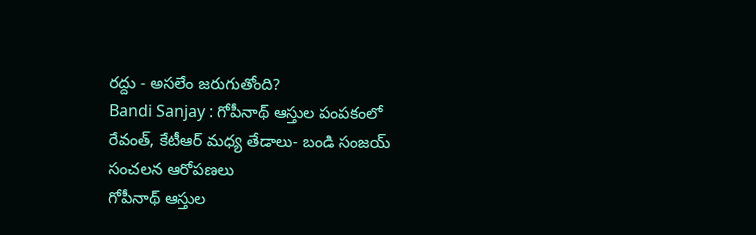రద్దు - అసలేం జరుగుతోంది?
Bandi Sanjay : గోపీనాథ్ ఆస్తుల పంపకంలో రేవంత్, కేటీఆర్ మధ్య తేడాలు- బండి సంజయ్‌ సంచలన ఆరోపణలు
గోపీనాథ్ ఆస్తుల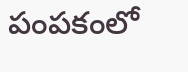పంపకంలో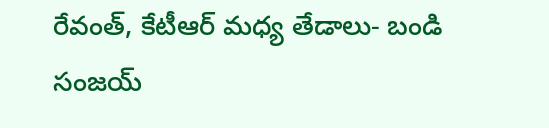రేవంత్, కేటీఆర్ మధ్య తేడాలు- బండి సంజయ్‌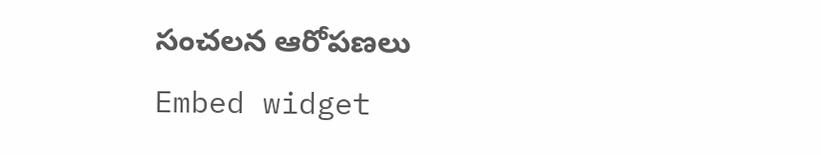సంచలన ఆరోపణలు
Embed widget